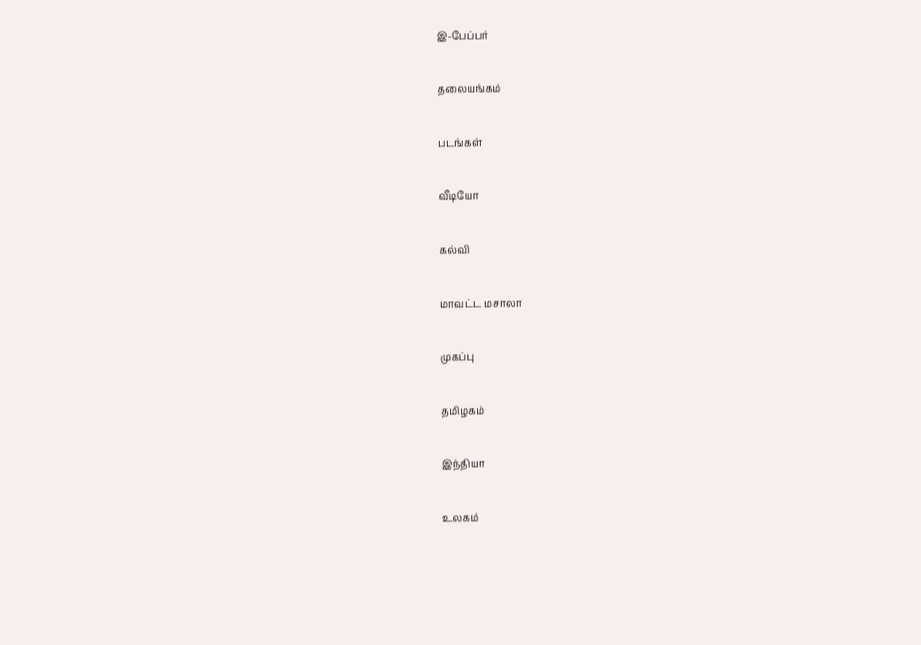இ-பேப்பர்

தலையங்கம்

படங்கள்

வீடியோ

கல்வி

மாவட்ட மசாலா

முகப்பு

தமிழகம்

இந்தியா

உலகம்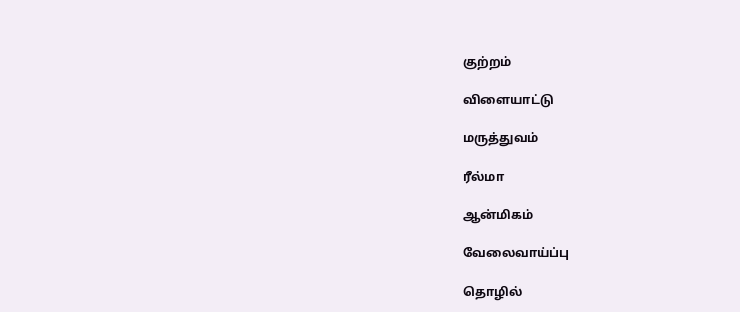குற்றம்

விளையாட்டு

மருத்துவம்

ரீல்மா

ஆன்மிகம்

வேலைவாய்ப்பு

தொழில்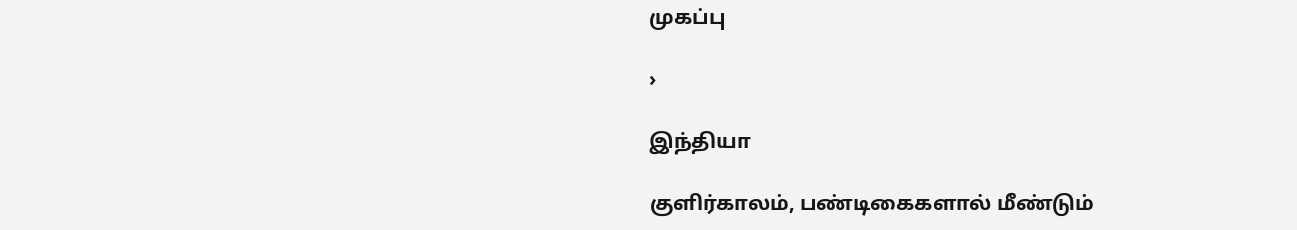முகப்பு

›

இந்தியா

குளிர்காலம், பண்டிகைகளால் மீண்டும்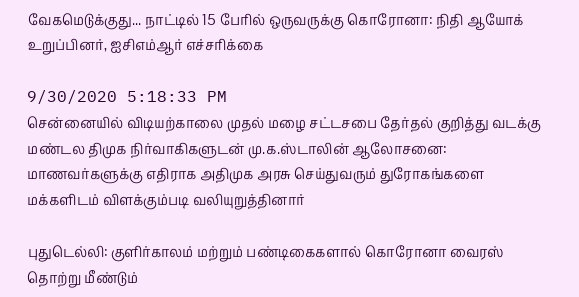வேகமெடுக்குது... நாட்டில் 15 பேரில் ஒருவருக்கு கொரோனா: நிதி ஆயோக் உறுப்பினர், ஐசிஎம்ஆர் எச்சரிக்கை

9/30/2020 5:18:33 PM
சென்னையில் விடியற்காலை முதல் மழை சட்டசபை தேர்தல் குறித்து வடக்கு மண்டல திமுக நிர்வாகிகளுடன் மு.க.ஸ்டாலின் ஆலோசனை: மாணவர்களுக்கு எதிராக அதிமுக அரசு செய்துவரும் துரோகங்களை மக்களிடம் விளக்கும்படி வலியுறுத்தினார்

புதுடெல்லி: குளிர்காலம் மற்றும் பண்டிகைகளால் கொரோனா வைரஸ் தொற்று மீண்டும்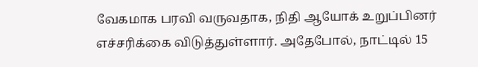வேகமாக பரவி வருவதாக, நிதி ஆயோக் உறுப்பினர் எச்சரிக்கை விடுத்துள்ளார். அதேபோல், நாட்டில் 15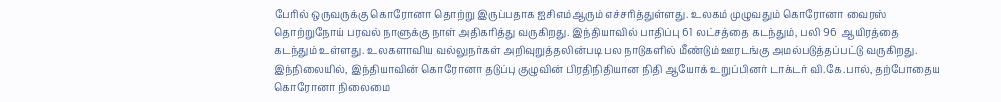பேரில் ஒருவருக்கு கொரோனா தொற்று இருப்பதாக ஐசிஎம்ஆரும் எச்சரித்துள்ளது. உலகம் முழுவதும் கொரோனா வைரஸ் தொற்றுநோய் பரவல் நாளுக்கு நாள் அதிகரித்து வருகிறது. இந்தியாவில் பாதிப்பு 61 லட்சத்தை கடந்தும், பலி 96  ஆயிரத்தை கடந்தும் உள்ளது. உலகளாவிய வல்லுநர்கள் அறிவுறுத்தலின்படி பல நாடுகளில் மீண்டும் ஊரடங்கு அமல்படுத்தப்பட்டு வருகிறது. இந்நிலையில், இந்தியாவின் கொரோனா தடுப்பு குழுவின் பிரதிநிதியான நிதி ஆயோக் உறுப்பினர் டாக்டர் வி.கே.பால், தற்போதைய கொரோனா நிலைமை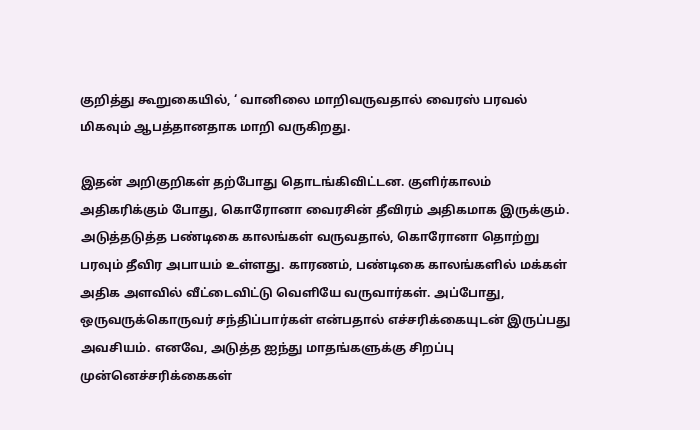குறித்து கூறுகையில், ‘ வானிலை மாறிவருவதால் வைரஸ் பரவல் மிகவும் ஆபத்தானதாக மாறி வருகிறது.

இதன் அறிகுறிகள் தற்போது தொடங்கிவிட்டன. குளிர்காலம் அதிகரிக்கும் போது, கொரோனா வைரசின் தீவிரம் அதிகமாக இருக்கும். அடுத்தடுத்த பண்டிகை காலங்கள் வருவதால், கொரோனா தொற்று பரவும் தீவிர அபாயம் உள்ளது. காரணம், பண்டிகை காலங்களில் மக்கள் அதிக அளவில் வீட்டைவிட்டு வெளியே வருவார்கள். அப்போது, ஒருவருக்கொருவர் சந்திப்பார்கள் என்பதால் எச்சரிக்கையுடன் இருப்பது அவசியம். எனவே, அடுத்த ஐந்து மாதங்களுக்கு சிறப்பு முன்னெச்சரிக்கைகள்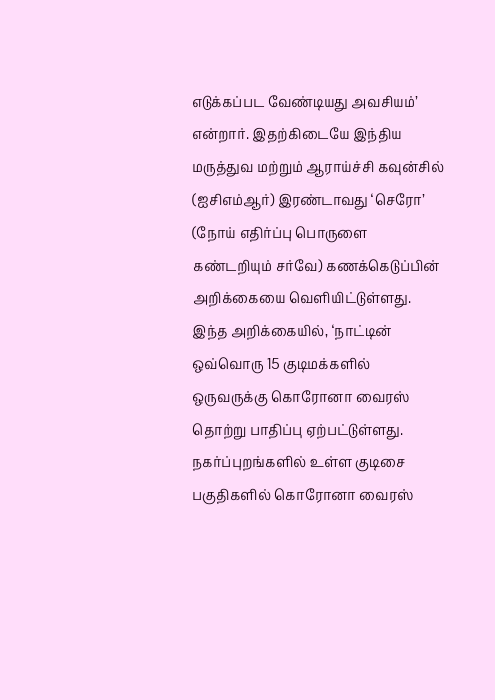எடுக்கப்பட வேண்டியது அவசியம்’ என்றார். இதற்கிடையே இந்திய மருத்துவ மற்றும் ஆராய்ச்சி கவுன்சில் (ஐசிஎம்ஆர்) இரண்டாவது ‘செரோ’ (நோய் எதிர்ப்பு பொருளை கண்டறியும் சர்வே) கணக்கெடுப்பின் அறிக்கையை வெளியிட்டுள்ளது. இந்த அறிக்கையில், ‘நாட்டின் ஒவ்வொரு 15 குடிமக்களில் ஒருவருக்கு கொரோனா வைரஸ் தொற்று பாதிப்பு ஏற்பட்டுள்ளது. நகர்ப்புறங்களில் உள்ள குடிசை பகுதிகளில் கொரோனா வைரஸ்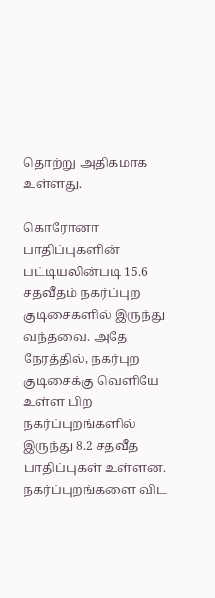தொற்று அதிகமாக உள்ளது.

கொரோனா பாதிப்புகளின் பட்டியலின்படி 15.6 சதவீதம் நகர்ப்புற குடிசைகளில் இருந்து வந்தவை. அதே நேரத்தில், நகர்புற குடிசைக்கு வெளியே உள்ள பிற நகர்ப்புறங்களில் இருந்து 8.2 சதவீத பாதிப்புகள் உள்ளன. நகர்ப்புறங்களை விட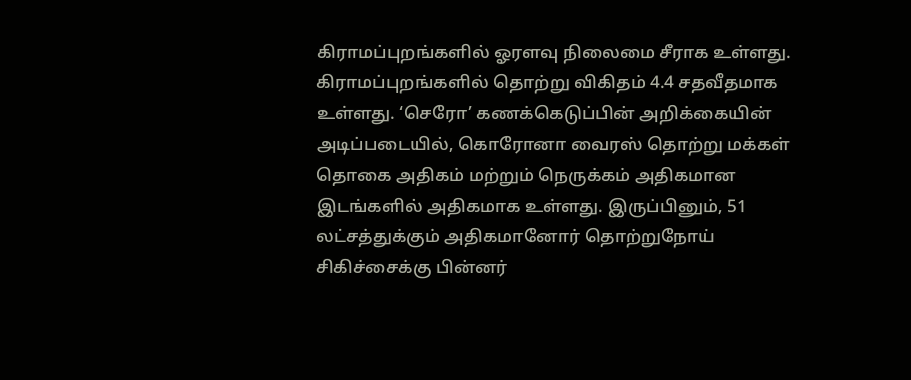கிராமப்புறங்களில் ஓரளவு நிலைமை சீராக உள்ளது. கிராமப்புறங்களில் தொற்று விகிதம் 4.4 சதவீதமாக உள்ளது. ‘செரோ’ கணக்கெடுப்பின் அறிக்கையின் அடிப்படையில், கொரோனா வைரஸ் தொற்று மக்கள் தொகை அதிகம் மற்றும் நெருக்கம் அதிகமான இடங்களில் அதிகமாக உள்ளது. இருப்பினும், 51 லட்சத்துக்கும் அதிகமானோர் தொற்றுநோய் சிகிச்சைக்கு பின்னர்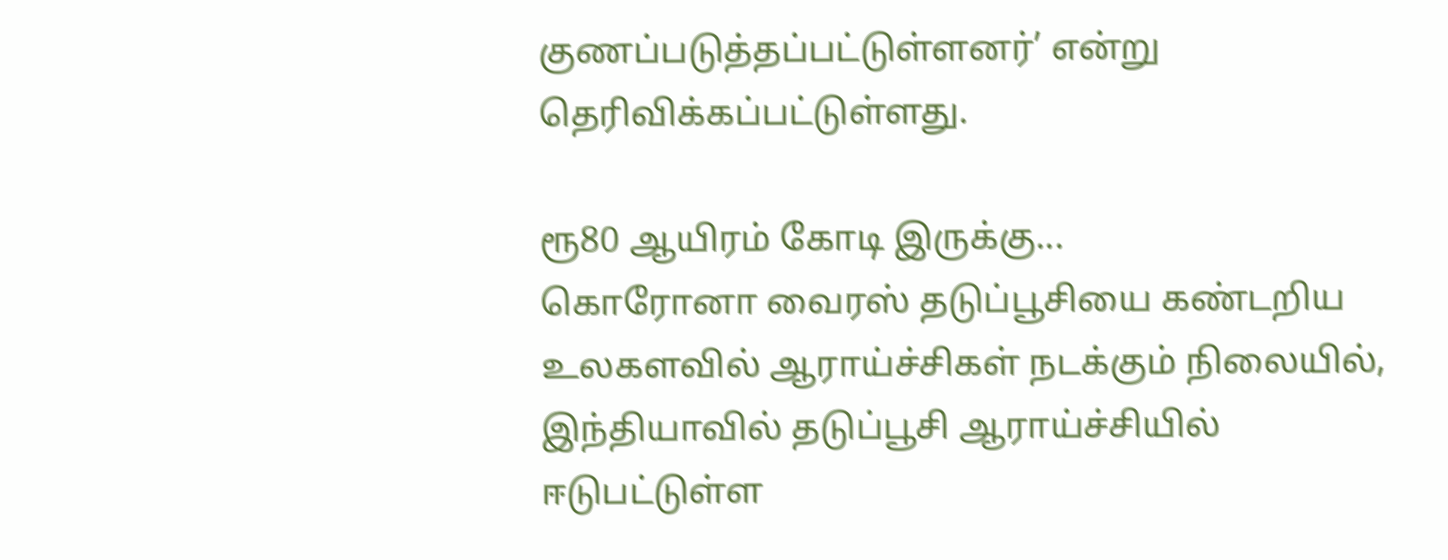குணப்படுத்தப்பட்டுள்ளனர்’ என்று தெரிவிக்கப்பட்டுள்ளது.

ரூ80 ஆயிரம் கோடி இருக்கு...
கொரோனா வைரஸ் தடுப்பூசியை கண்டறிய உலகளவில் ஆராய்ச்சிகள் நடக்கும் நிலையில், இந்தியாவில் தடுப்பூசி ஆராய்ச்சியில் ஈடுபட்டுள்ள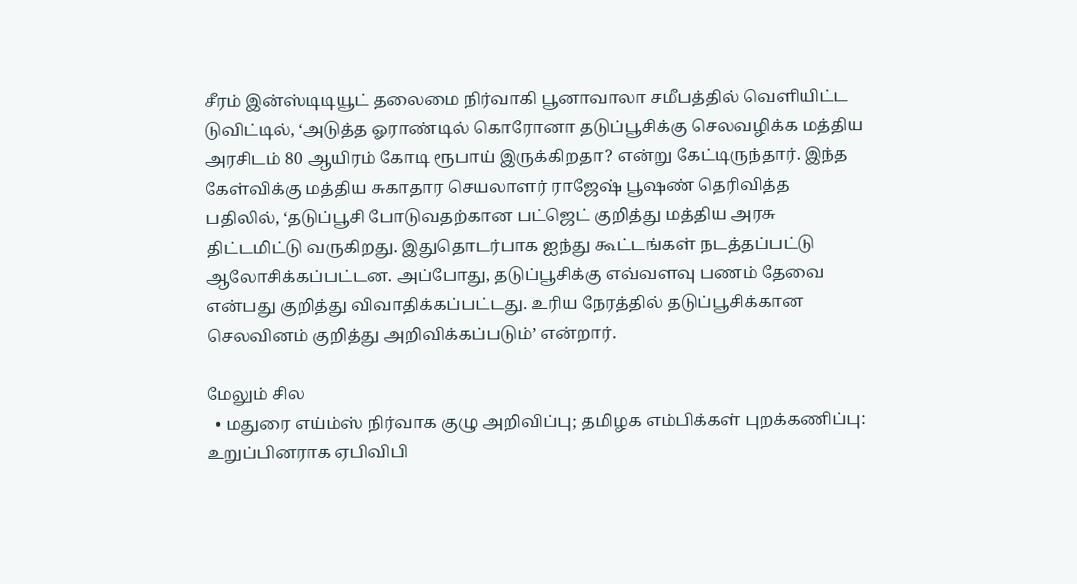சீரம் இன்ஸ்டிடியூட் தலைமை நிர்வாகி பூனாவாலா சமீபத்தில் வெளியிட்ட டுவிட்டில், ‘அடுத்த ஓராண்டில் கொரோனா தடுப்பூசிக்கு செலவழிக்க மத்திய அரசிடம் 80 ஆயிரம் கோடி ரூபாய் இருக்கிறதா? என்று கேட்டிருந்தார். இந்த கேள்விக்கு மத்திய சுகாதார செயலாளர் ராஜேஷ் பூஷண் தெரிவித்த பதிலில், ‘தடுப்பூசி போடுவதற்கான பட்ஜெட் குறித்து மத்திய அரசு திட்டமிட்டு வருகிறது. இதுதொடர்பாக ஐந்து கூட்டங்கள் நடத்தப்பட்டு ஆலோசிக்கப்பட்டன. அப்போது, தடுப்பூசிக்கு எவ்வளவு பணம் தேவை என்பது குறித்து விவாதிக்கப்பட்டது. உரிய நேரத்தில் தடுப்பூசிக்கான செலவினம் குறித்து அறிவிக்கப்படும்’ என்றார்.

மேலும் சில
  • மதுரை எய்ம்ஸ் நிர்வாக குழு அறிவிப்பு; தமிழக எம்பிக்கள் புறக்கணிப்பு: உறுப்பினராக ஏபிவிபி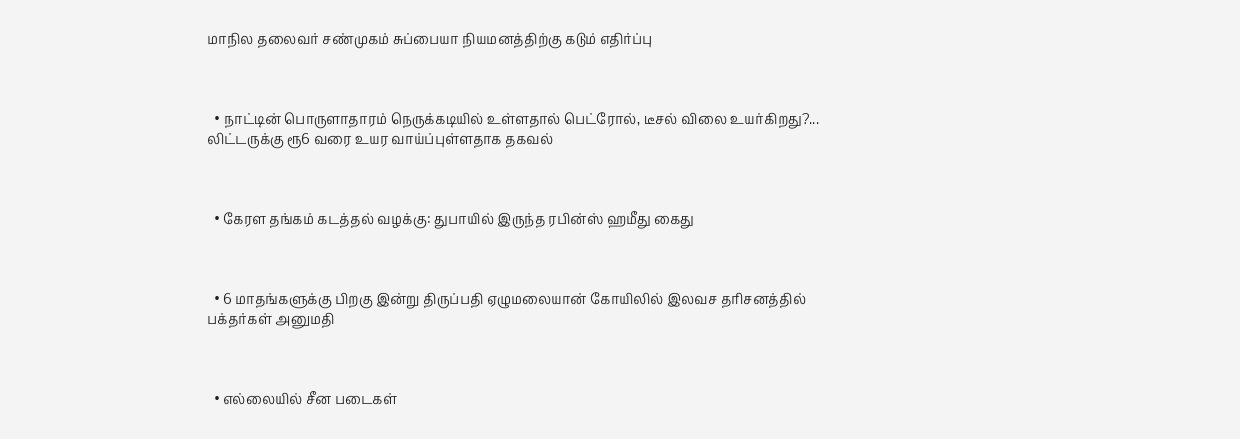மாநில தலைவர் சண்முகம் சுப்பையா நியமனத்திற்கு கடும் எதிர்ப்பு



  • நாட்டின் பொருளாதாரம் நெருக்கடியில் உள்ளதால் பெட்ரோல், டீசல் விலை உயர்கிறது?... லிட்டருக்கு ரூ6 வரை உயர வாய்ப்புள்ளதாக தகவல்



  • கேரள தங்கம் கடத்தல் வழக்கு: துபாயில் இருந்த ரபின்ஸ் ஹமீது கைது



  • 6 மாதங்களுக்கு பிறகு இன்று திருப்பதி ஏழுமலையான் கோயிலில் இலவச தரிசனத்தில் பக்தர்கள் அனுமதி



  • எல்லையில் சீன படைகள்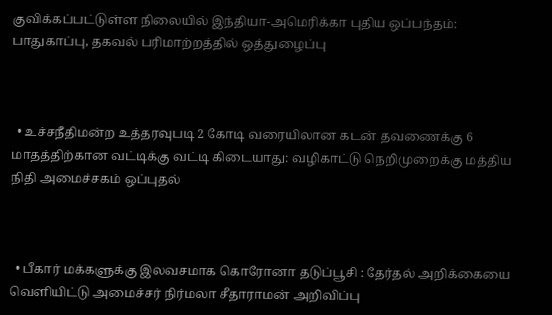குவிக்கப்பட்டுள்ள நிலையில் இந்தியா-அமெரிக்கா புதிய ஒப்பந்தம்: பாதுகாப்பு, தகவல் பரிமாற்றத்தில் ஒத்துழைப்பு



  • உச்சநீதிமன்ற உத்தரவுபடி 2 கோடி வரையிலான கடன் தவணைக்கு 6 மாதத்திற்கான வட்டிக்கு வட்டி கிடையாது: வழிகாட்டு நெறிமுறைக்கு மத்திய நிதி அமைச்சகம் ஒப்புதல்



  • பீகார் மக்களுக்கு இலவசமாக கொரோனா தடுப்பூசி : தேர்தல் அறிக்கையை வெளியிட்டு அமைச்சர் நிர்மலா சீதாராமன் அறிவிப்பு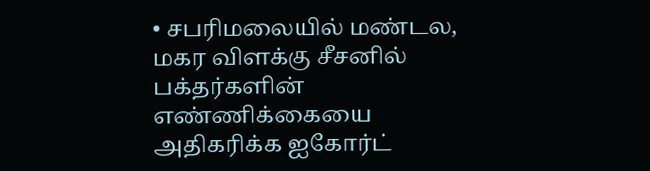• சபரிமலையில் மண்டல, மகர விளக்கு சீசனில் பக்தர்களின் எண்ணிக்கையை அதிகரிக்க ஐகோர்ட்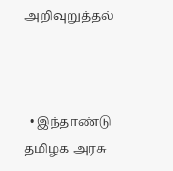அறிவுறுத்தல்



  • இந்தாண்டு தமிழக அரசு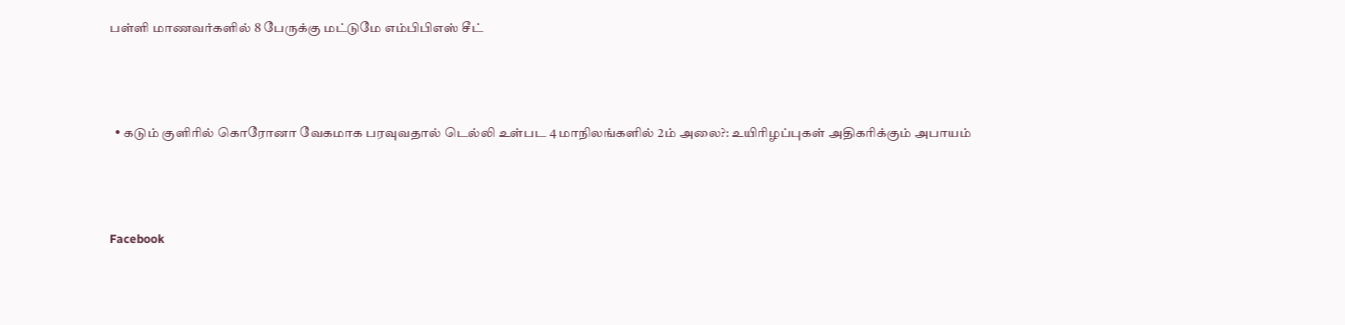பள்ளி மாணவர்களில் 8 பேருக்கு மட்டுமே எம்பிபிஎஸ் சீட்



  • கடும் குளிரில் கொரோனா வேகமாக பரவுவதால் டெல்லி உள்பட 4 மாநிலங்களில் 2ம் அலை?: உயிரிழப்புகள் அதிகரிக்கும் அபாயம்



Facebook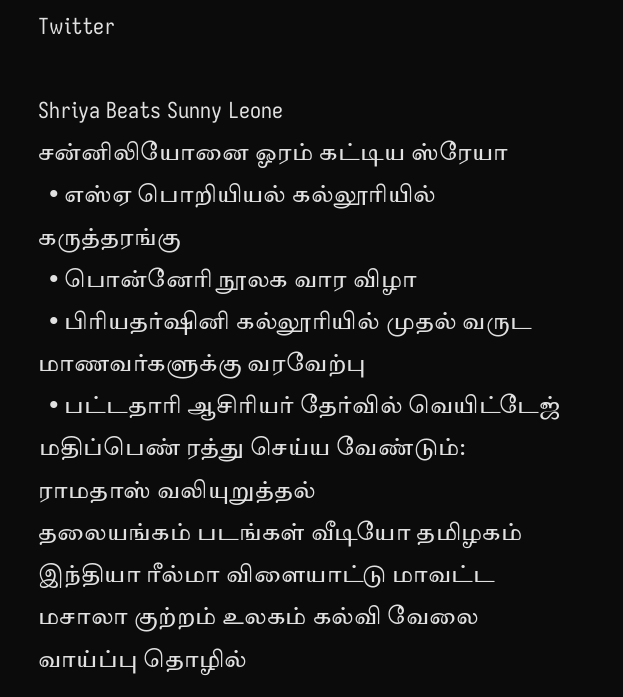Twitter

Shriya Beats Sunny Leone
சன்னிலியோனை ஓரம் கட்டிய ஸ்ரேயா
  • எஸ்ஏ பொறியியல் கல்லூரியில் கருத்தரங்கு
  • பொன்னேரி நூலக வார விழா
  • பிரியதர்ஷினி கல்லூரியில் முதல் வருட மாணவர்களுக்கு வரவேற்பு
  • பட்டதாரி ஆசிரியர் தேர்வில் வெயிட்டேஜ் மதிப்பெண் ரத்து செய்ய வேண்டும்: ராமதாஸ் வலியுறுத்தல்
தலையங்கம் படங்கள் வீடியோ தமிழகம் இந்தியா ரீல்மா விளையாட்டு மாவட்ட மசாலா குற்றம் உலகம் கல்வி வேலை வாய்ப்பு தொழில்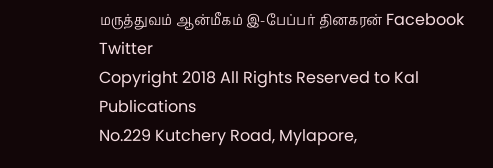மருத்துவம் ஆன்மீகம் இ-பேப்பர் தினகரன் Facebook Twitter
Copyright 2018 All Rights Reserved to Kal Publications
No.229 Kutchery Road, Mylapore,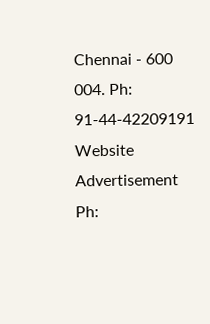Chennai - 600 004. Ph: 91-44-42209191
Website Advertisement
Ph: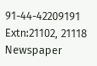91-44-42209191 Extn:21102, 21118
Newspaper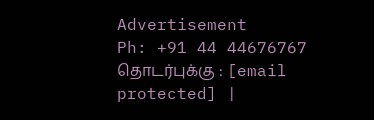Advertisement
Ph: +91 44 44676767
தொடர்புக்கு : [email protected] |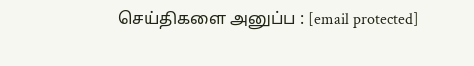செய்திகளை அனுப்ப : [email protected]